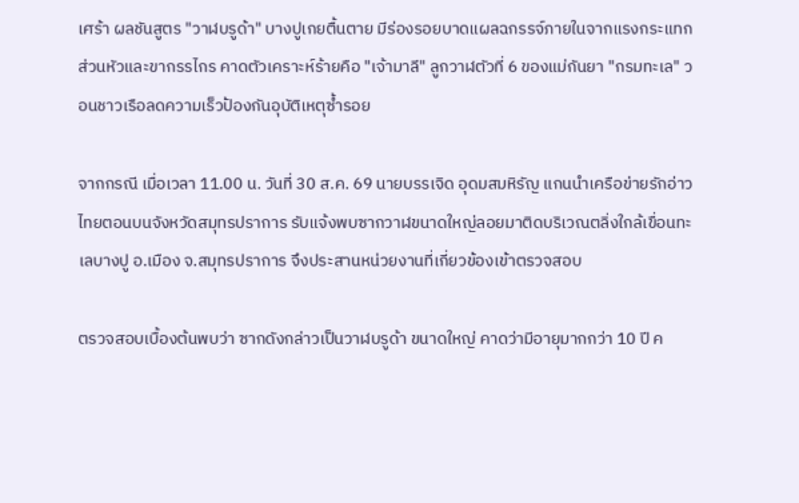เศร้า ผลชันสูตร "วาฬบรูด้า" บางปูเกยตื้นตาย มีร่องรอยบาดแผลฉกรรจ์ภายในจากแรงกระแทกส่วนหัวและขากรรไกร คาดตัวเคราะห์ร้ายคือ "เจ้ามาลี" ลูกวาฬตัวที่ 6 ของแม่กันยา "กรมทะเล" วอนชาวเรือลดความเร็วป้องกันอุบัติเหตุซ้ำรอย

จากกรณี เมื่อเวลา 11.00 น. วันที่ 30 ส.ค. 69 นายบรรเจิด อุดมสมหิรัญ แกนนำเครือข่ายรักอ่าวไทยตอนบนจังหวัดสมุทรปราการ รับแจ้งพบซากวาฬขนาดใหญ่ลอยมาติดบริเวณตลิ่งใกล้เขื่อนทะเลบางปู อ.เมือง จ.สมุทรปราการ จึงประสานหน่วยงานที่เกี่ยวข้องเข้าตรวจสอบ

ตรวจสอบเบื้องต้นพบว่า ซากดังกล่าวเป็นวาฬบรูด้า ขนาดใหญ่ คาดว่ามีอายุมากกว่า 10 ปี ค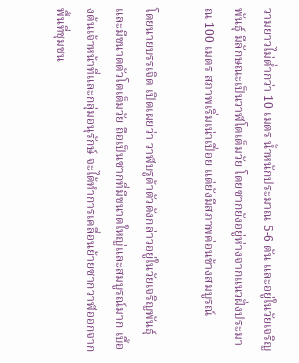วามยาวไม่ต่ำกว่า 10 เมตร น้ำหนักประมาณ 5-6 ตัน และอยู่ในวัยเจริญพันธุ์ มีลักษณะเป็นวาฬโตเต็มวัย โดยซากยังอยู่ห่างจากแนวฝั่งประมาณ 100 เมตร สภาพเริ่มเน่าเปื่อย แต่ยังมีสภาพค่อนข้างสมบูรณ์

โดยนายบรรเจิด เปิดเผยว่า วาฬบรูด้าตัวดังกล่าวอยู่ในวัยเจริญพันธุ์และมีขนาดตัวโตเต็มวัย ถือเป็นซากที่มีขนาดใหญ่และสมบูรณ์มาก เบื้องต้นเจ้าหน้าที่และกลุ่มอนุรักษ์ จะได้ทำการเคลื่อนย้ายซากวาฬออกจากพื้นที่ชุมชน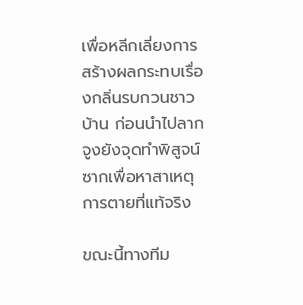เพื่อหลีกเลี่ยงการสร้างผลกระทบเรื่องกลิ่นรบกวนชาวบ้าน ก่อนนำไปลากจูงยังจุดทำพิสูจน์ซากเพื่อหาสาเหตุการตายที่แท้จริง

ขณะนี้ทางทีม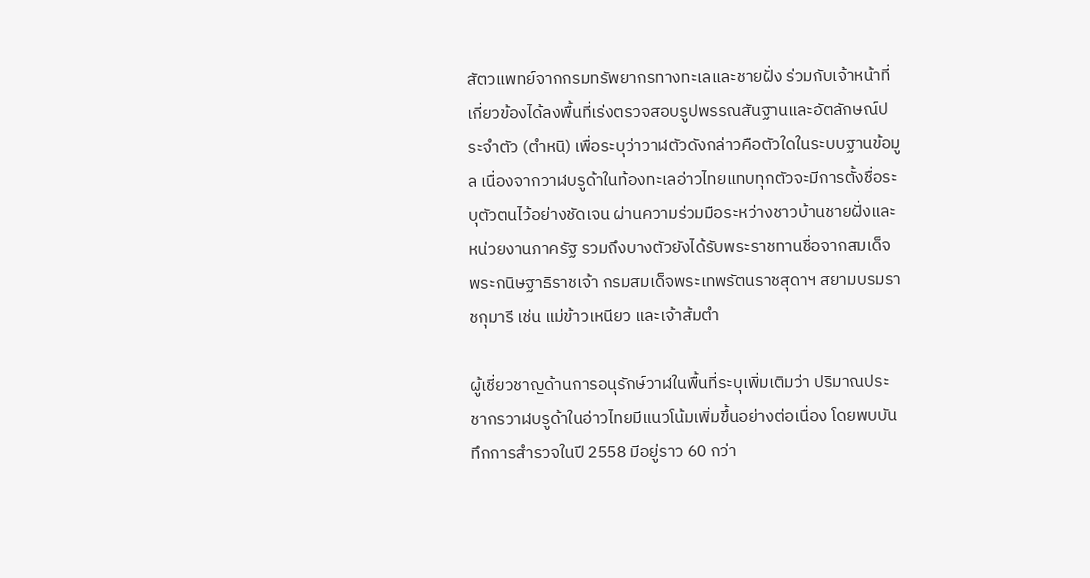สัตวแพทย์จากกรมทรัพยากรทางทะเลและชายฝั่ง ร่วมกับเจ้าหน้าที่เกี่ยวข้องได้ลงพื้นที่เร่งตรวจสอบรูปพรรณสันฐานและอัตลักษณ์ประจำตัว (ตำหนิ) เพื่อระบุว่าวาฬตัวดังกล่าวคือตัวใดในระบบฐานข้อมูล เนื่องจากวาฬบรูด้าในท้องทะเลอ่าวไทยแทบทุกตัวจะมีการตั้งชื่อระบุตัวตนไว้อย่างชัดเจน ผ่านความร่วมมือระหว่างชาวบ้านชายฝั่งและหน่วยงานภาครัฐ รวมถึงบางตัวยังได้รับพระราชทานชื่อจากสมเด็จพระกนิษฐาธิราชเจ้า กรมสมเด็จพระเทพรัตนราชสุดาฯ สยามบรมราชกุมารี เช่น แม่ข้าวเหนียว และเจ้าส้มตำ

ผู้เชี่ยวชาญด้านการอนุรักษ์วาฬในพื้นที่ระบุเพิ่มเติมว่า ปริมาณประชากรวาฬบรูด้าในอ่าวไทยมีแนวโน้มเพิ่มขึ้นอย่างต่อเนื่อง โดยพบบันทึกการสำรวจในปี 2558 มีอยู่ราว 60 กว่า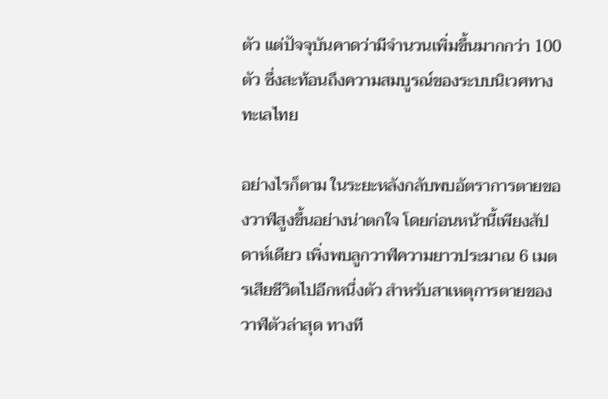ตัว แต่ปัจจุบันคาดว่ามีจำนวนเพิ่มขึ้นมากกว่า 100 ตัว ซึ่งสะท้อนถึงความสมบูรณ์ของระบบนิเวศทางทะเลไทย

อย่างไรก็ตาม ในระยะหลังกลับพบอัตราการตายของวาฬสูงขึ้นอย่างน่าตกใจ โดยก่อนหน้านี้เพียงสัปดาห์เดียว เพิ่งพบลูกวาฬความยาวประมาณ 6 เมตรเสียชีวิตไปอีกหนึ่งตัว สำหรับสาเหตุการตายของวาฬตัวล่าสุด ทางที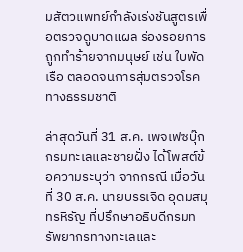มสัตวแพทย์กำลังเร่งชันสูตรเพื่อตรวจดูบาดแผล ร่องรอยการถูกทำร้ายจากมนุษย์ เช่น ใบพัดเรือ ตลอดจนการสุ่มตรวจโรคทางธรรมชาติ

ล่าสุดวันที่ 31 ส.ค. เพจเฟซบุ๊ก กรมทะเลและชายฝั่ง ได้โพสต์ข้อความระบุว่า จากกรณี เมื่อวันที่ 30 ส.ค. นายบรรเจิด อุดมสมุทรหิรัญ ที่ปรึกษาอธิบดีกรมทรัพยากรทางทะเลและ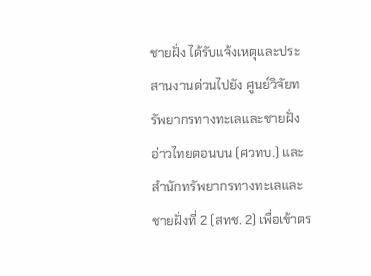ชายฝั่ง ได้รับแจ้งเหตุและประสานงานด่วนไปยัง ศูนย์วิจัยทรัพยากรทางทะเลและชายฝั่งอ่าวไทยตอนบน (ศวทบ.) และสำนักทรัพยากรทางทะเลและชายฝั่งที่ 2 (สทช. 2) เพื่อเข้าตร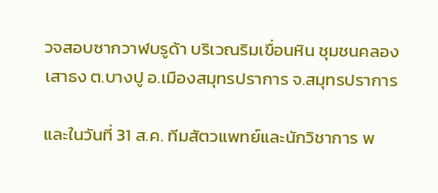วจสอบซากวาฬบรูด้า บริเวณริมเขื่อนหิน ชุมชนคลองเสาธง ต.บางปู อ.เมืองสมุทรปราการ จ.สมุทรปราการ

และในวันที่ 31 ส.ค. ทีมสัตวแพทย์และนักวิชาการ พ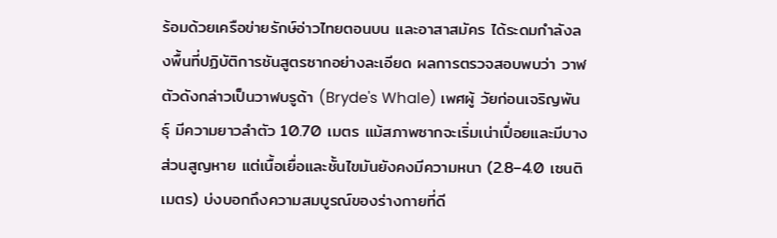ร้อมด้วยเครือข่ายรักษ์อ่าวไทยตอนบน และอาสาสมัคร ได้ระดมกำลังลงพื้นที่ปฏิบัติการชันสูตรซากอย่างละเอียด ผลการตรวจสอบพบว่า วาฬตัวดังกล่าวเป็นวาฬบรูด้า (Bryde's Whale) เพศผู้ วัยก่อนเจริญพันธุ์ มีความยาวลำตัว 10.70 เมตร แม้สภาพซากจะเริ่มเน่าเปื่อยและมีบางส่วนสูญหาย แต่เนื้อเยื่อและชั้นไขมันยังคงมีความหนา (2.8–4.0 เซนติเมตร) บ่งบอกถึงความสมบูรณ์ของร่างกายที่ดี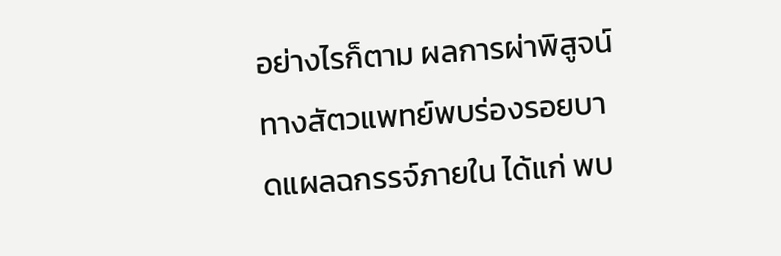อย่างไรก็ตาม ผลการผ่าพิสูจน์ทางสัตวแพทย์พบร่องรอยบาดแผลฉกรรจ์ภายใน ได้แก่ พบ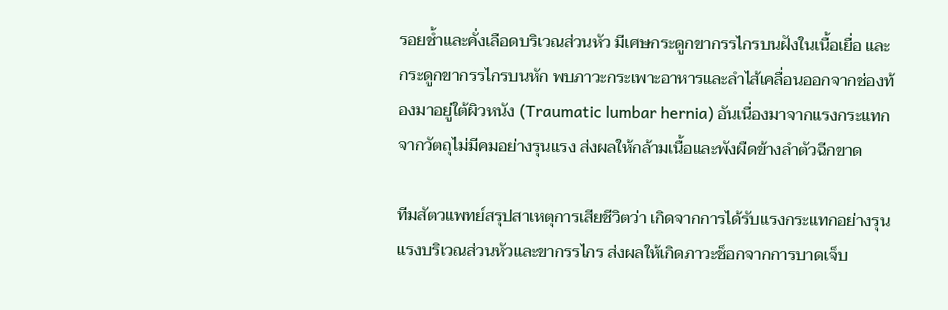รอยช้ำและคั่งเลือดบริเวณส่วนหัว มีเศษกระดูกขากรรไกรบนฝังในเนื้อเยื่อ และกระดูกขากรรไกรบนหัก พบภาวะกระเพาะอาหารและลำไส้เคลื่อนออกจากช่องท้องมาอยู่ใต้ผิวหนัง (Traumatic lumbar hernia) อันเนื่องมาจากแรงกระแทกจากวัตถุไม่มีคมอย่างรุนแรง ส่งผลให้กล้ามเนื้อและพังผืดข้างลำตัวฉีกขาด

ทีมสัตวแพทย์สรุปสาเหตุการเสียชีวิตว่า เกิดจากการได้รับแรงกระแทกอย่างรุนแรงบริเวณส่วนหัวและขากรรไกร ส่งผลให้เกิดภาวะช็อกจากการบาดเจ็บ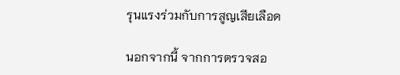รุนแรงร่วมกับการสูญเสียเลือด

นอกจากนี้ จากการตรวจสอ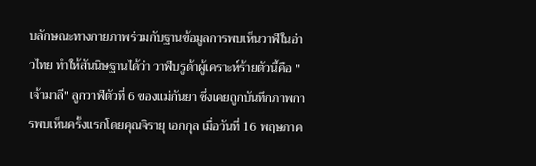บลักษณะทางกายภาพร่วมกับฐานข้อมูลการพบเห็นวาฬในอ่าวไทย ทำให้สันนิษฐานได้ว่า วาฬบรูด้าผู้เคราะห์ร้ายตัวนี้คือ "เจ้ามาลี" ลูกวาฬตัวที่ 6 ของแม่กันยา ซึ่งเคยถูกบันทึกภาพการพบเห็นครั้งแรกโดยคุณจิรายุ เอกกุล เมื่อวันที่ 16 พฤษภาค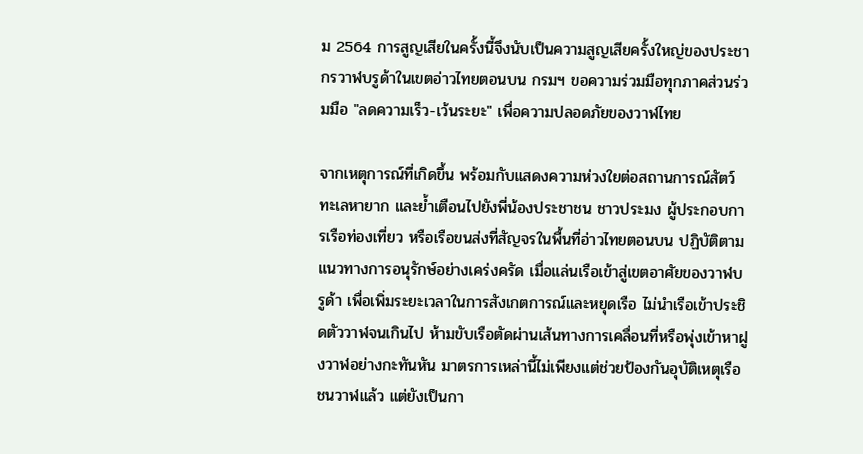ม 2564 การสูญเสียในครั้งนี้จึงนับเป็นความสูญเสียครั้งใหญ่ของประชากรวาฬบรูด้าในเขตอ่าวไทยตอนบน กรมฯ ขอความร่วมมือทุกภาคส่วนร่วมมือ "ลดความเร็ว-เว้นระยะ" เพื่อความปลอดภัยของวาฬไทย

จากเหตุการณ์ที่เกิดขึ้น พร้อมกับแสดงความห่วงใยต่อสถานการณ์สัตว์ทะเลหายาก และย้ำเตือนไปยังพี่น้องประชาชน ชาวประมง ผู้ประกอบการเรือท่องเที่ยว หรือเรือขนส่งที่สัญจรในพื้นที่อ่าวไทยตอนบน ปฏิบัติตามแนวทางการอนุรักษ์อย่างเคร่งครัด เมื่อแล่นเรือเข้าสู่เขตอาศัยของวาฬบรูด้า เพื่อเพิ่มระยะเวลาในการสังเกตการณ์และหยุดเรือ ไม่นำเรือเข้าประชิดตัววาฬจนเกินไป ห้ามขับเรือตัดผ่านเส้นทางการเคลื่อนที่หรือพุ่งเข้าหาฝูงวาฬอย่างกะทันหัน มาตรการเหล่านี้ไม่เพียงแต่ช่วยป้องกันอุบัติเหตุเรือชนวาฬแล้ว แต่ยังเป็นกา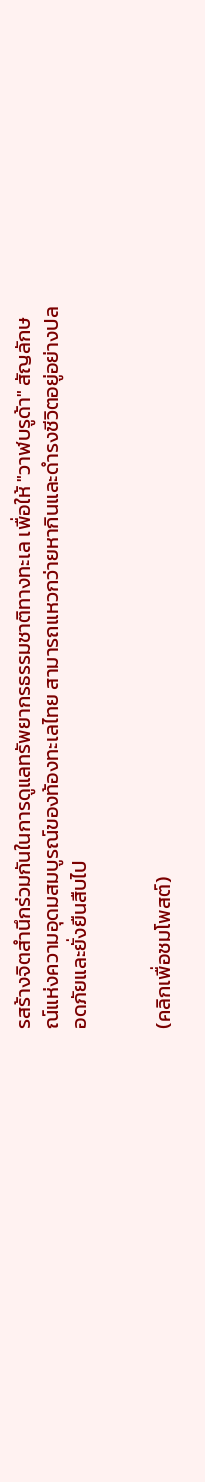รสร้างจิตสำนึกร่วมกันในการดูแลทรัพยากรธรรมชาติทางทะเล เพื่อให้ "วาฬบรูด้า" สัญลักษณ์แห่งความอุดมสมบูรณ์ของท้องทะเลไทย สามารถแหวกว่ายหากินและดำรงชีวิตอยู่อย่างปลอดภัยและยั่งยืนสืบไป


(คลิกเพื่อชมโพสต์)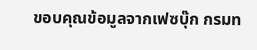ขอบคุณข้อมูลจากเฟซบุ๊ก กรมท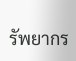รัพยากร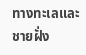ทางทะเลและชายฝั่ง